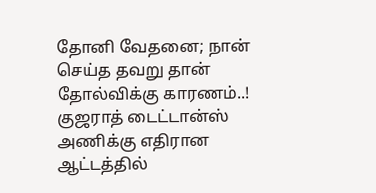தோனி வேதனை; நான் செய்த தவறு தான் தோல்விக்கு காரணம்..!
குஜராத் டைட்டான்ஸ் அணிக்கு எதிரான ஆட்டத்தில்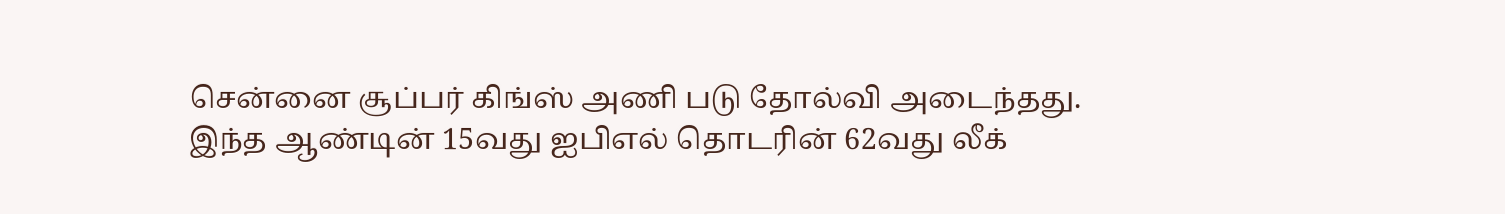சென்னை சூப்பர் கிங்ஸ் அணி படு தோல்வி அடைந்தது.
இந்த ஆண்டின் 15வது ஐபிஎல் தொடரின் 62வது லீக்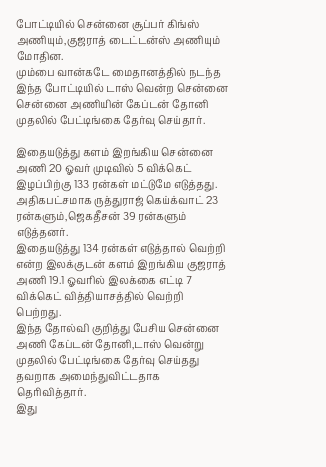போட்டியில் சென்னை சூப்பர் கிங்ஸ் அணியும்,குஜராத் டைட்டன்ஸ் அணியும் மோதின.
மும்பை வான்கடே மைதானத்தில் நடந்த இந்த போட்டியில் டாஸ் வென்ற சென்னை சென்னை அணியின் கேப்டன் தோனி முதலில் பேட்டிங்கை தேர்வு செய்தார்.

இதையடுத்து களம் இறங்கிய சென்னை அணி 20 ஓவர் முடிவில் 5 விக்கெட் இழப்பிற்கு 133 ரன்கள் மட்டுமே எடுத்தது. அதிகபட்சமாக ருத்துராஜ் கெய்க்வாட் 23 ரன்களும்,ஜெகதீசன் 39 ரன்களும் எடுத்தனர்.
இதையடுத்து 134 ரன்கள் எடுத்தால் வெற்றி என்ற இலக்குடன் களம் இறங்கிய குஜராத் அணி 19.1 ஓவரில் இலக்கை எட்டி 7 விக்கெட் வித்தியாசத்தில் வெற்றி பெற்றது.
இந்த தோல்வி குறித்து பேசிய சென்னை அணி கேப்டன் தோனி,டாஸ் வென்று முதலில் பேட்டிங்கை தேர்வு செய்தது தவறாக அமைந்துவிட்டதாக தெரிவித்தார்.
இது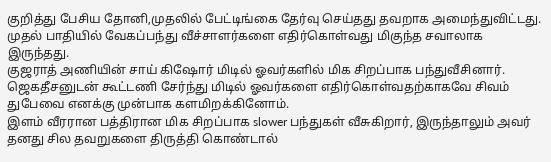குறித்து பேசிய தோனி,முதலில் பேட்டிங்கை தேர்வு செய்தது தவறாக அமைந்துவிட்டது. முதல் பாதியில் வேகப்பந்து வீச்சாளர்களை எதிர்கொள்வது மிகுந்த சவாலாக இருந்தது.
குஜராத் அணியின் சாய் கிஷோர் மிடில் ஓவர்களில் மிக சிறப்பாக பந்துவீசினார். ஜெகதீசனுடன் கூட்டணி சேர்ந்து மிடில் ஓவர்களை எதிர்கொள்வதற்காகவே சிவம் துபேவை எனக்கு முன்பாக களமிறக்கினோம்.
இளம் வீரரான பத்திரான மிக சிறப்பாக slower பந்துகள் வீசுகிறார், இருந்தாலும் அவர் தனது சில தவறுகளை திருத்தி கொண்டால்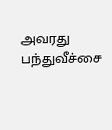அவரது பந்துவீச்சை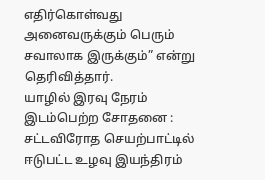எதிர்கொள்வது அனைவருக்கும் பெரும் சவாலாக இருக்கும்” என்று தெரிவித்தார்.
யாழில் இரவு நேரம் இடம்பெற்ற சோதனை : சட்டவிரோத செயற்பாட்டில் ஈடுபட்ட உழவு இயந்திரம்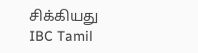சிக்கியது IBC Tamil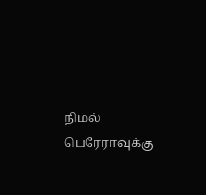நிமல் பெரேராவுக்கு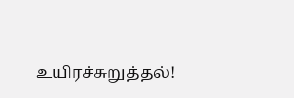உயிரச்சுறுத்தல்!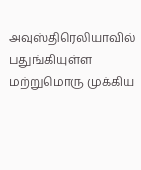அவுஸ்திரெலியாவில் பதுங்கியுள்ள மற்றுமொரு முக்கிய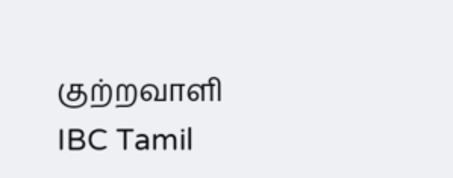குற்றவாளி IBC Tamil